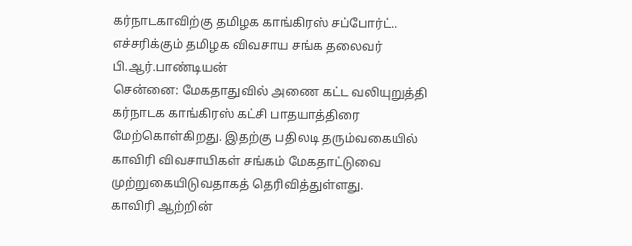கர்நாடகாவிற்கு தமிழக காங்கிரஸ் சப்போர்ட்.. எச்சரிக்கும் தமிழக விவசாய சங்க தலைவர் பி.ஆர்.பாண்டியன்
சென்னை: மேகதாதுவில் அணை கட்ட வலியுறுத்தி கர்நாடக காங்கிரஸ் கட்சி பாதயாத்திரை மேற்கொள்கிறது. இதற்கு பதிலடி தரும்வகையில் காவிரி விவசாயிகள் சங்கம் மேகதாட்டுவை முற்றுகையிடுவதாகத் தெரிவித்துள்ளது.
காவிரி ஆற்றின்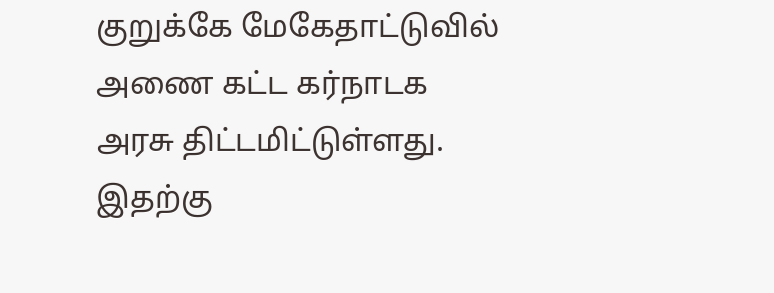குறுக்கே மேகேதாட்டுவில் அணை கட்ட கர்நாடக அரசு திட்டமிட்டுள்ளது. இதற்கு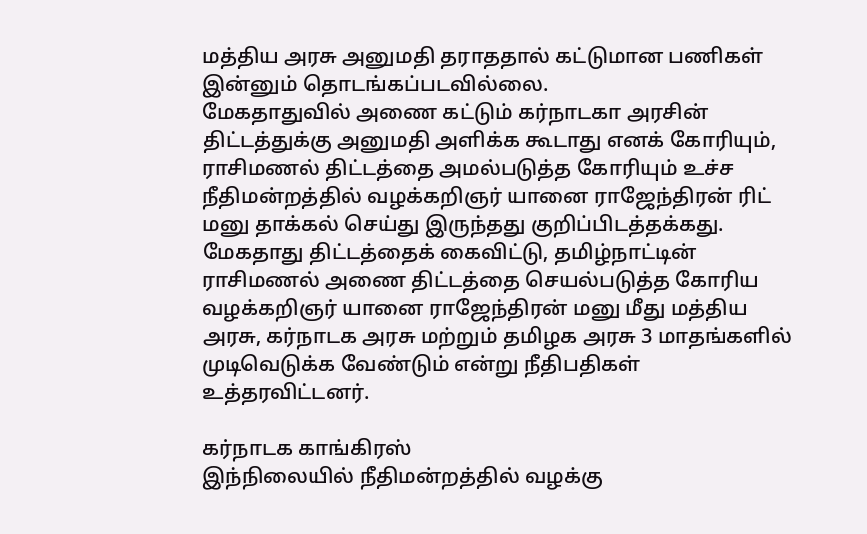மத்திய அரசு அனுமதி தராததால் கட்டுமான பணிகள் இன்னும் தொடங்கப்படவில்லை.
மேகதாதுவில் அணை கட்டும் கர்நாடகா அரசின் திட்டத்துக்கு அனுமதி அளிக்க கூடாது எனக் கோரியும், ராசிமணல் திட்டத்தை அமல்படுத்த கோரியும் உச்ச நீதிமன்றத்தில் வழக்கறிஞர் யானை ராஜேந்திரன் ரிட் மனு தாக்கல் செய்து இருந்தது குறிப்பிடத்தக்கது.
மேகதாது திட்டத்தைக் கைவிட்டு, தமிழ்நாட்டின் ராசிமணல் அணை திட்டத்தை செயல்படுத்த கோரிய வழக்கறிஞர் யானை ராஜேந்திரன் மனு மீது மத்திய அரசு, கர்நாடக அரசு மற்றும் தமிழக அரசு 3 மாதங்களில் முடிவெடுக்க வேண்டும் என்று நீதிபதிகள் உத்தரவிட்டனர்.

கர்நாடக காங்கிரஸ்
இந்நிலையில் நீதிமன்றத்தில் வழக்கு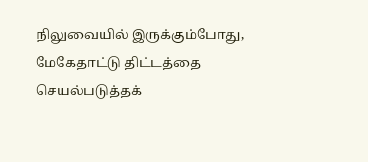நிலுவையில் இருக்கும்போது, மேகேதாட்டு திட்டத்தை செயல்படுத்தக்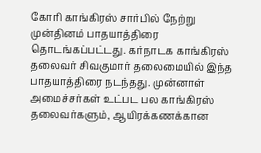கோரி காங்கிரஸ் சார்பில் நேற்று முன்தினம் பாதயாத்திரை தொடங்கப்பட்டது. கர்நாடக காங்கிரஸ் தலைவர் சிவகுமார் தலைமையில் இந்த பாதயாத்திரை நடந்தது. முன்னாள் அமைச்சர்கள் உட்பட பல காங்கிரஸ் தலைவர்களும், ஆயிரக்கணக்கான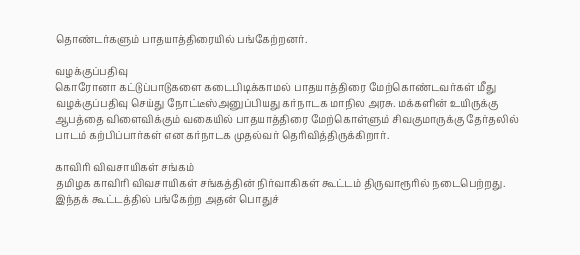தொண்டர்களும் பாதயாத்திரையில் பங்கேற்றனர்.

வழக்குப்பதிவு
கொரோனா கட்டுப்பாடுகளை கடைபிடிக்காமல் பாதயாத்திரை மேற்கொண்டவர்கள் மீது வழக்குப்பதிவு செய்து நோட்டீஸ்அனுப்பியது கர்நாடக மாநில அரசு. மக்களின் உயிருக்கு ஆபத்தை விளைவிக்கும் வகையில் பாதயாத்திரை மேற்கொள்ளும் சிவகுமாருக்கு தேர்தலில் பாடம் கற்பிப்பார்கள் என கர்நாடக முதல்வர் தெரிவித்திருக்கிறார்.

காவிரி விவசாயிகள் சங்கம்
தமிழக காவிரி விவசாயிகள் சங்கத்தின் நிர்வாகிகள் கூட்டம் திருவாரூரில் நடைபெற்றது. இந்தக் கூட்டத்தில் பங்கேற்ற அதன் பொதுச்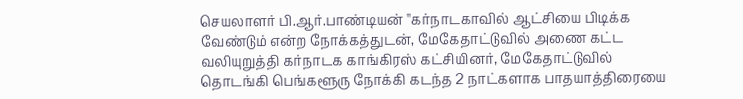செயலாளர் பி.ஆர்.பாண்டியன் ''கர்நாடகாவில் ஆட்சியை பிடிக்க வேண்டும் என்ற நோக்கத்துடன், மேகேதாட்டுவில் அணை கட்ட வலியுறுத்தி கர்நாடக காங்கிரஸ் கட்சியினர், மேகேதாட்டுவில் தொடங்கி பெங்களூரு நோக்கி கடந்த 2 நாட்களாக பாதயாத்திரையை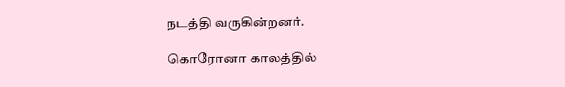நடத்தி வருகின்றனர்.

கொரோனா காலத்தில்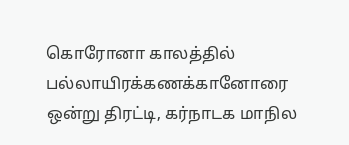கொரோனா காலத்தில் பல்லாயிரக்கணக்கானோரை ஒன்று திரட்டி, கர்நாடக மாநில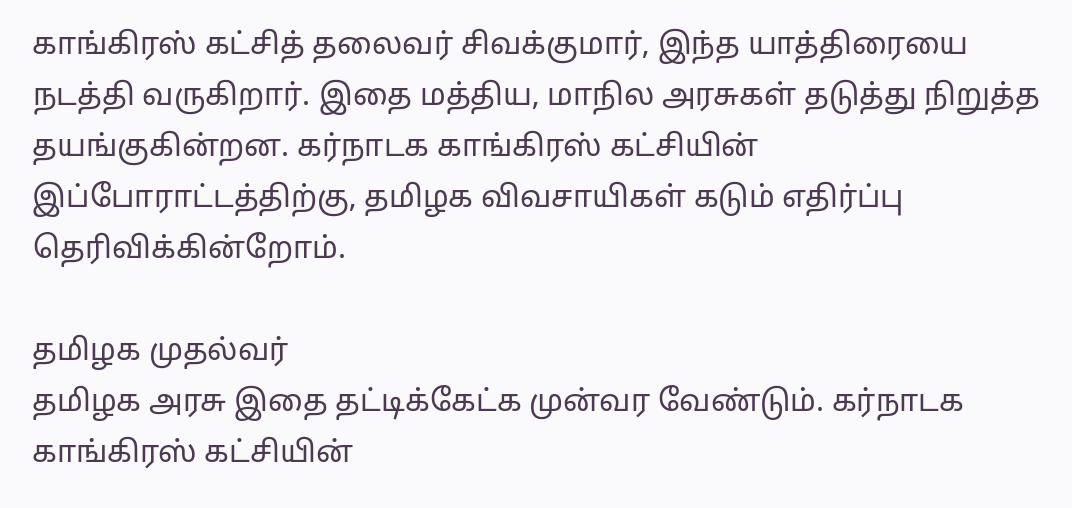காங்கிரஸ் கட்சித் தலைவர் சிவக்குமார், இந்த யாத்திரையை நடத்தி வருகிறார். இதை மத்திய, மாநில அரசுகள் தடுத்து நிறுத்த தயங்குகின்றன. கர்நாடக காங்கிரஸ் கட்சியின் இப்போராட்டத்திற்கு, தமிழக விவசாயிகள் கடும் எதிர்ப்பு தெரிவிக்கின்றோம்.

தமிழக முதல்வர்
தமிழக அரசு இதை தட்டிக்கேட்க முன்வர வேண்டும். கர்நாடக காங்கிரஸ் கட்சியின்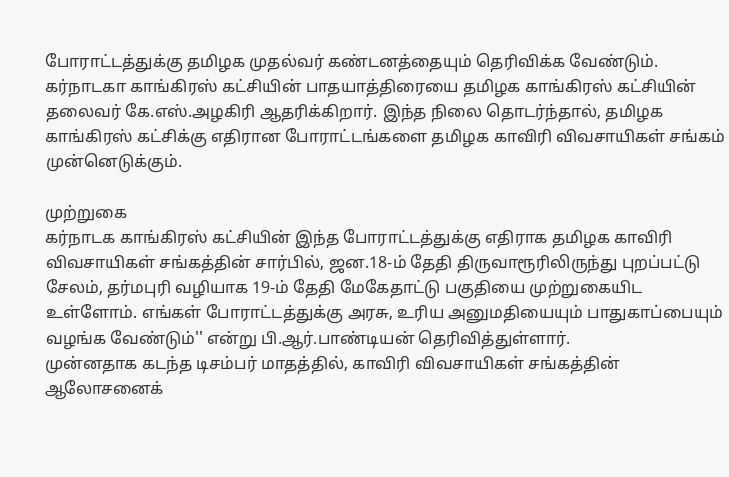போராட்டத்துக்கு தமிழக முதல்வர் கண்டனத்தையும் தெரிவிக்க வேண்டும். கர்நாடகா காங்கிரஸ் கட்சியின் பாதயாத்திரையை தமிழக காங்கிரஸ் கட்சியின் தலைவர் கே.எஸ்.அழகிரி ஆதரிக்கிறார். இந்த நிலை தொடர்ந்தால், தமிழக காங்கிரஸ் கட்சிக்கு எதிரான போராட்டங்களை தமிழக காவிரி விவசாயிகள் சங்கம் முன்னெடுக்கும்.

முற்றுகை
கர்நாடக காங்கிரஸ் கட்சியின் இந்த போராட்டத்துக்கு எதிராக தமிழக காவிரி விவசாயிகள் சங்கத்தின் சார்பில், ஜன.18-ம் தேதி திருவாரூரிலிருந்து புறப்பட்டு சேலம், தர்மபுரி வழியாக 19-ம் தேதி மேகேதாட்டு பகுதியை முற்றுகையிட உள்ளோம். எங்கள் போராட்டத்துக்கு அரசு, உரிய அனுமதியையும் பாதுகாப்பையும் வழங்க வேண்டும்'' என்று பி.ஆர்.பாண்டியன் தெரிவித்துள்ளார்.
முன்னதாக கடந்த டிசம்பர் மாதத்தில், காவிரி விவசாயிகள் சங்கத்தின் ஆலோசனைக்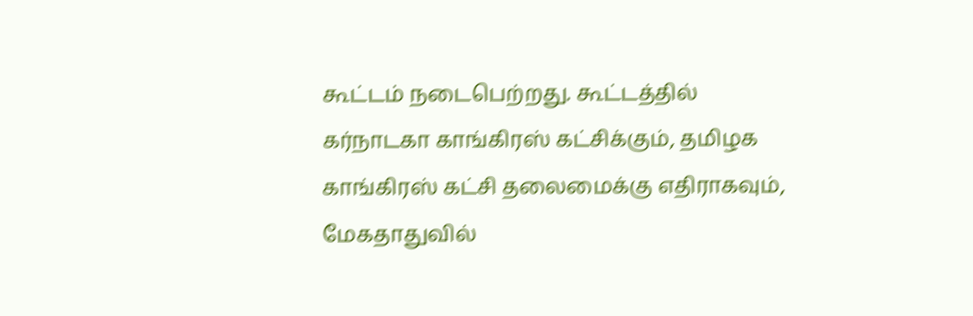கூட்டம் நடைபெற்றது. கூட்டத்தில் கர்நாடகா காங்கிரஸ் கட்சிக்கும், தமிழக காங்கிரஸ் கட்சி தலைமைக்கு எதிராகவும், மேகதாதுவில்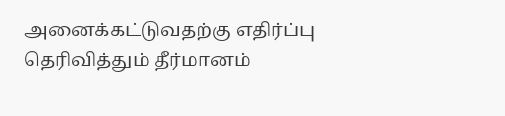அனைக்கட்டுவதற்கு எதிர்ப்பு தெரிவித்தும் தீர்மானம்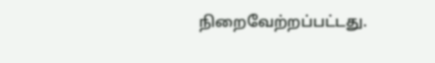நிறைவேற்றப்பட்டது.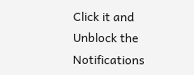Click it and Unblock the Notifications